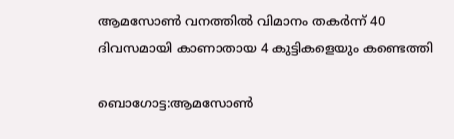ആമസോണ്‍ വനത്തില്‍ വിമാനം തകര്‍ന്ന് 40 ദിവസമായി കാണാതായ 4 കുട്ടികളെയും കണ്ടെത്തി

ബൊഗോട്ട:ആമസോണ്‍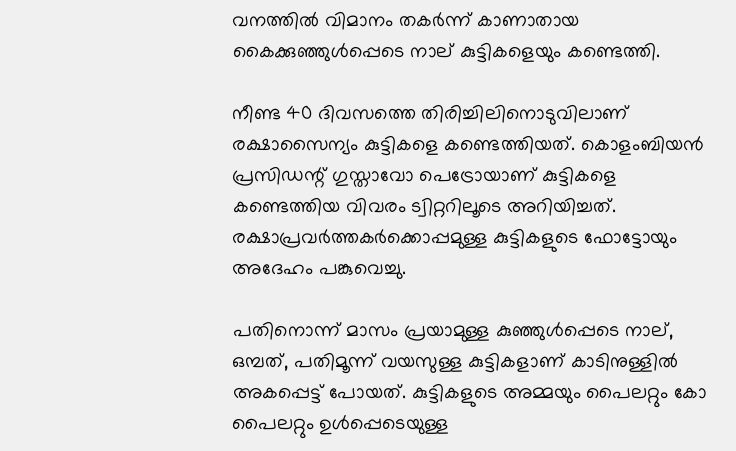വനത്തില്‍ വിമാനം തകര്‍ന്ന് കാണാതായ കൈക്കുഞ്ഞുള്‍പ്പെടെ നാല് കുട്ടികളെയും കണ്ടെത്തി.

നീണ്ട 40 ദിവസത്തെ തിരിച്ചിലിനൊടുവിലാണ് രക്ഷാസൈന്യം കുട്ടികളെ കണ്ടെത്തിയത്. കൊളംബിയന്‍ പ്രസിഡന്റ് ഗുസ്താവോ പെട്രോയാണ് കുട്ടികളെ കണ്ടെത്തിയ വിവരം ട്വിറ്ററിലൂടെ അറിയിച്ചത്. രക്ഷാപ്രവര്‍ത്തകര്‍ക്കൊപ്പമുള്ള കുട്ടികളുടെ ഫോട്ടോയും അദേഹം പങ്കുവെച്ചു.

പതിനൊന്ന് മാസം പ്രയാമുള്ള കുഞ്ഞുള്‍പ്പെടെ നാല്, ഒമ്പത്, പതിമൂന്ന് വയസുള്ള കുട്ടികളാണ് കാടിനുള്ളില്‍ അകപ്പെട്ട് പോയത്. കുട്ടികളുടെ അമ്മയും പൈലറ്റും കോ പൈലറ്റും ഉള്‍പ്പെടെയുള്ള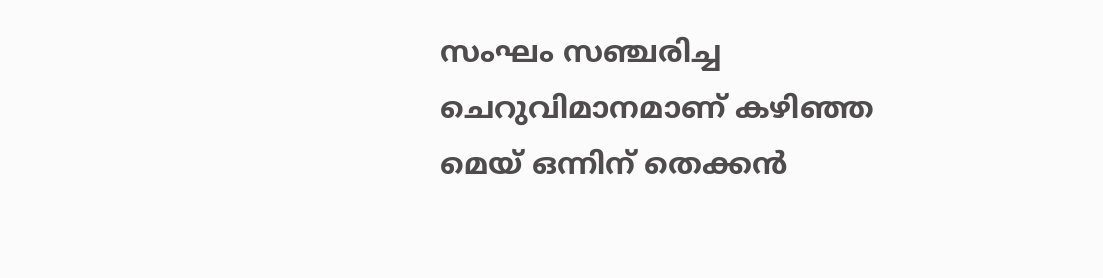സംഘം സഞ്ചരിച്ച ചെറുവിമാനമാണ് കഴിഞ്ഞ മെയ് ഒന്നിന് തെക്കന്‍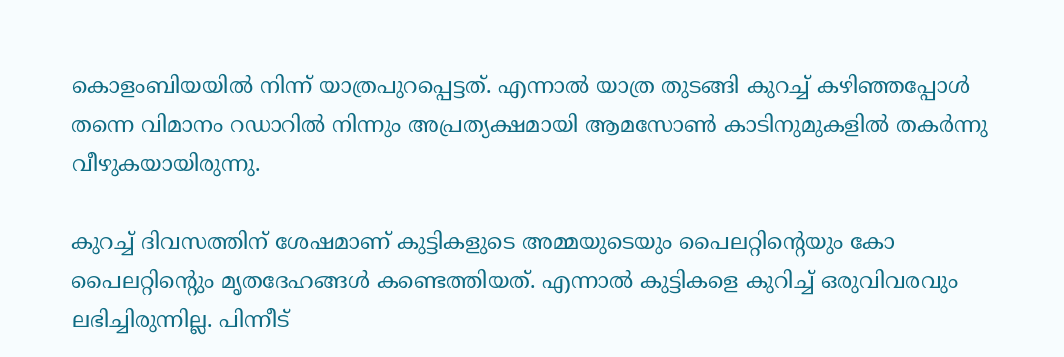കൊളംബിയയില്‍ നിന്ന് യാത്രപുറപ്പെട്ടത്. എന്നാല്‍ യാത്ര തുടങ്ങി കുറച്ച് കഴിഞ്ഞപ്പോള്‍ തന്നെ വിമാനം റഡാറില്‍ നിന്നും അപ്രത്യക്ഷമായി ആമസോണ്‍ കാടിനുമുകളില്‍ തകര്‍ന്നു വീഴുകയായിരുന്നു.

കുറച്ച് ദിവസത്തിന് ശേഷമാണ് കുട്ടികളുടെ അമ്മയുടെയും പൈലറ്റിന്റെയും കോ പൈലറ്റിന്റെും മൃതദേഹങ്ങള്‍ കണ്ടെത്തിയത്. എന്നാല്‍ കുട്ടികളെ കുറിച്ച് ഒരുവിവരവും ലഭിച്ചിരുന്നില്ല. പിന്നീട്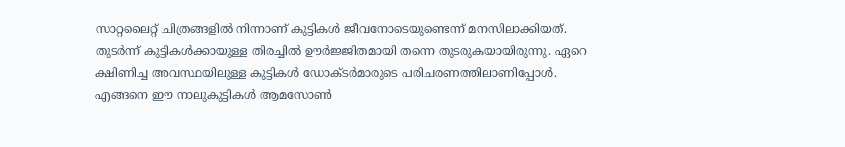സാറ്റലൈറ്റ് ചിത്രങ്ങളില്‍ നിന്നാണ് കുട്ടികള്‍ ജീവനോടെയുണ്ടെന്ന് മനസിലാക്കിയത്. തുടര്‍ന്ന് കുട്ടികള്‍ക്കായുള്ള തിരച്ചില്‍ ഊര്‍ജ്ജിതമായി തന്നെ തുടരുകയായിരുന്നു. ഏറെ ക്ഷിണിച്ച അവസ്ഥയിലുള്ള കുട്ടികള്‍ ഡോക്ടര്‍മാരുടെ പരിചരണത്തിലാണിപ്പോള്‍. എങ്ങനെ ഈ നാലുകുട്ടികള്‍ ആമസോണ്‍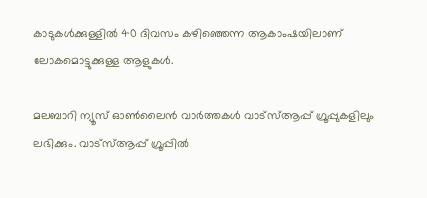കാടുകള്‍ക്കുള്ളില്‍ 40 ദിവസം കഴിഞ്ഞെന്ന ആകാംഷയിലാണ് ലോകമൊട്ടുക്കുള്ള ആളുകള്‍.

മലബാറി ന്യൂസ് ഓണ്‍ലൈന്‍ വാര്‍ത്തകള്‍ വാട്‌സ്ആപ്പ് ഗ്രൂപ്പുകളിലും ലഭിക്കും. വാട്‌സ്ആപ്പ് ഗ്രൂപ്പില്‍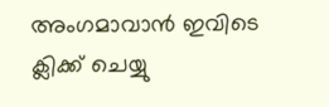അംഗമാവാന്‍ ഇവിടെ ക്ലിക്ക് ചെയ്യു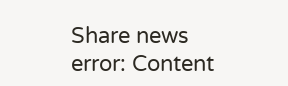Share news
error: Content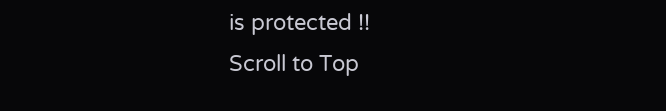is protected !!
Scroll to Top